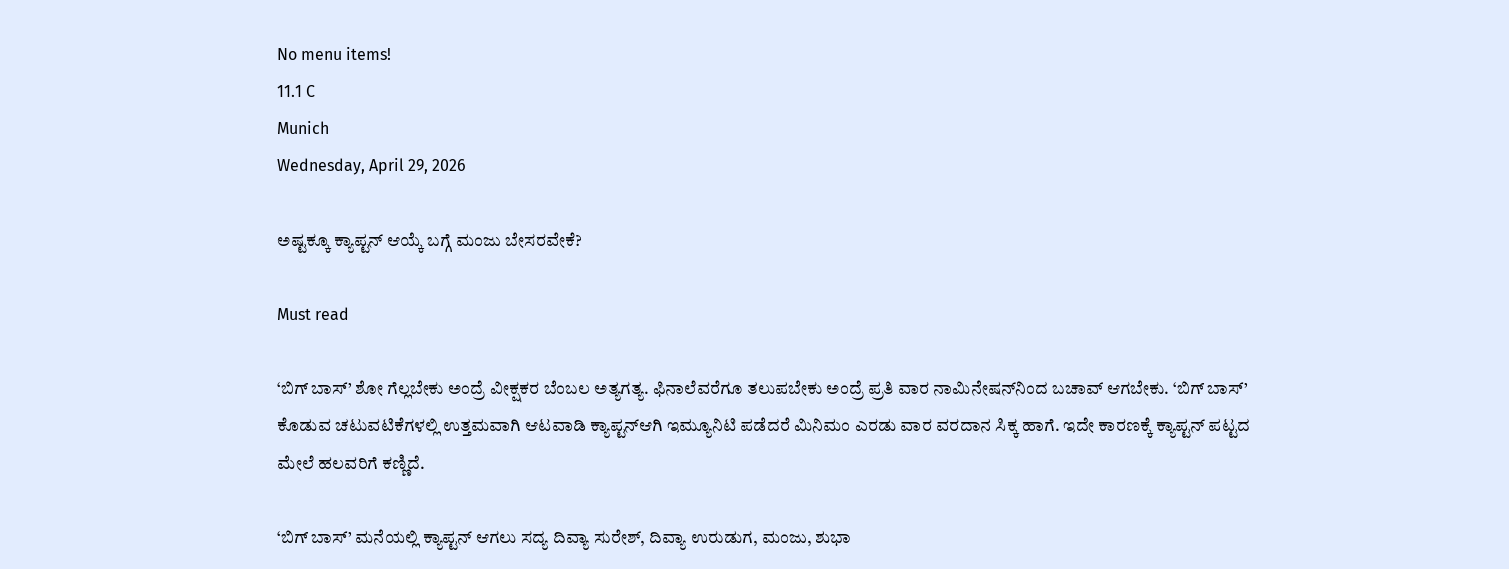No menu items!
11.1 C
Munich
Wednesday, April 29, 2026

ಅಷ್ಟಕ್ಕೂ ಕ್ಯಾಪ್ಟನ್ ಆಯ್ಕೆ ಬಗ್ಗೆ ಮಂಜು ಬೇಸರವೇಕೆ?

Must read

‘ಬಿಗ್ ಬಾಸ್’ ಶೋ ಗೆಲ್ಲಬೇಕು ಅಂದ್ರೆ ವೀಕ್ಷಕರ ಬೆಂಬಲ ಅತ್ಯಗತ್ಯ. ಫಿನಾಲೆವರೆಗೂ ತಲುಪಬೇಕು ಅಂದ್ರೆ ಪ್ರತಿ ವಾರ ನಾಮಿನೇಷನ್‌ನಿಂದ ಬಚಾವ್ ಆಗಬೇಕು. ‘ಬಿಗ್ ಬಾಸ್’ ಕೊಡುವ ಚಟುವಟಿಕೆಗಳಲ್ಲಿ ಉತ್ತಮವಾಗಿ ಆಟವಾಡಿ ಕ್ಯಾಪ್ಟನ್‌ಆಗಿ ಇಮ್ಯೂನಿಟಿ ಪಡೆದರೆ ಮಿನಿಮಂ ಎರಡು ವಾರ ವರದಾನ ಸಿಕ್ಕ ಹಾಗೆ. ಇದೇ ಕಾರಣಕ್ಕೆ ಕ್ಯಾಪ್ಟನ್ ಪಟ್ಟದ ಮೇಲೆ ಹಲವರಿಗೆ ಕಣ್ಣಿದೆ.

‘ಬಿಗ್ ಬಾಸ್’ ಮನೆಯಲ್ಲಿ ಕ್ಯಾಪ್ಟನ್ ಆಗಲು ಸದ್ಯ ದಿವ್ಯಾ ಸುರೇಶ್, ದಿವ್ಯಾ ಉರುಡುಗ, ಮಂಜು, ಶುಭಾ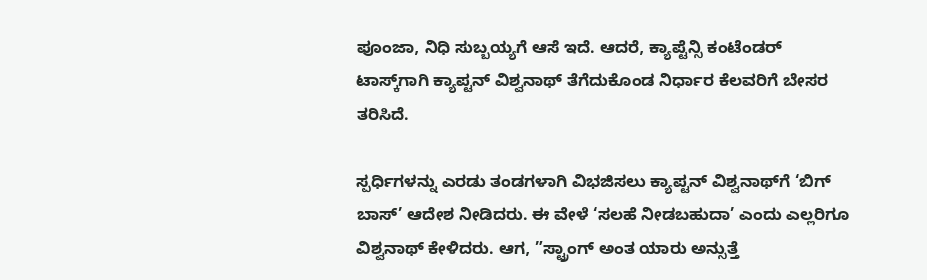ಪೂಂಜಾ, ನಿಧಿ ಸುಬ್ಬಯ್ಯಗೆ ಆಸೆ ಇದೆ. ಆದರೆ, ಕ್ಯಾಪ್ಟೆನ್ಸಿ ಕಂಟೆಂಡರ್ ಟಾಸ್ಕ್‌ಗಾಗಿ ಕ್ಯಾಪ್ಟನ್ ವಿಶ್ವನಾಥ್ ತೆಗೆದುಕೊಂಡ ನಿರ್ಧಾರ ಕೆಲವರಿಗೆ ಬೇಸರ ತರಿಸಿದೆ.

ಸ್ಪರ್ಧಿಗಳನ್ನು ಎರಡು ತಂಡಗಳಾಗಿ ವಿಭಜಿಸಲು ಕ್ಯಾಪ್ಟನ್ ವಿಶ್ವನಾಥ್‌ಗೆ ‘ಬಿಗ್ ಬಾಸ್’ ಆದೇಶ ನೀಡಿದರು. ಈ ವೇಳೆ ‘ಸಲಹೆ ನೀಡಬಹುದಾ’ ಎಂದು ಎಲ್ಲರಿಗೂ ವಿಶ್ವನಾಥ್ ಕೇಳಿದರು. ಆಗ, ”ಸ್ಟ್ರಾಂಗ್ ಅಂತ ಯಾರು ಅನ್ಸುತ್ತೆ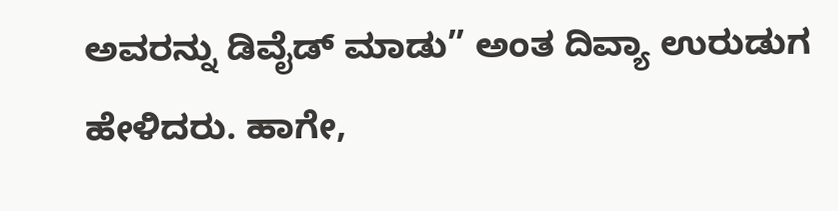ಅವರನ್ನು ಡಿವೈಡ್ ಮಾಡು” ಅಂತ ದಿವ್ಯಾ ಉರುಡುಗ ಹೇಳಿದರು. ಹಾಗೇ,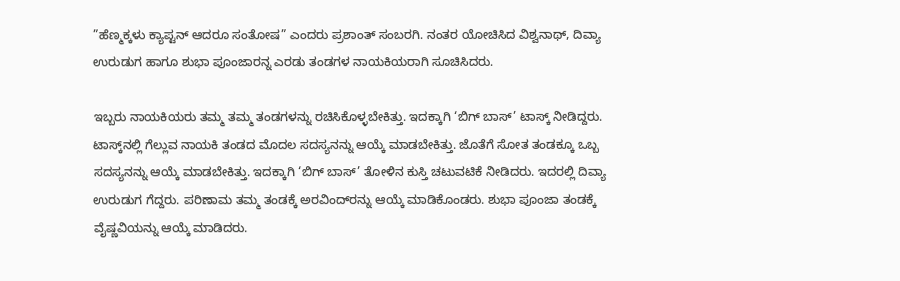”ಹೆಣ್ಮಕ್ಕಳು ಕ್ಯಾಪ್ಟನ್ ಆದರೂ ಸಂತೋಷ” ಎಂದರು ಪ್ರಶಾಂತ್ ಸಂಬರಗಿ. ನಂತರ ಯೋಚಿಸಿದ ವಿಶ್ವನಾಥ್, ದಿವ್ಯಾ ಉರುಡುಗ ಹಾಗೂ ಶುಭಾ ಪೂಂಜಾರನ್ನ ಎರಡು ತಂಡಗಳ ನಾಯಕಿಯರಾಗಿ ಸೂಚಿಸಿದರು.

ಇಬ್ಬರು ನಾಯಕಿಯರು ತಮ್ಮ ತಮ್ಮ ತಂಡಗಳನ್ನು ರಚಿಸಿಕೊಳ್ಳಬೇಕಿತ್ತು. ಇದಕ್ಕಾಗಿ ‘ಬಿಗ್ ಬಾಸ್’ ಟಾಸ್ಕ್ ನೀಡಿದ್ದರು. ಟಾಸ್ಕ್‌ನಲ್ಲಿ ಗೆಲ್ಲುವ ನಾಯಕಿ ತಂಡದ ಮೊದಲ ಸದಸ್ಯನನ್ನು ಆಯ್ಕೆ ಮಾಡಬೇಕಿತ್ತು. ಜೊತೆಗೆ ಸೋತ ತಂಡಕ್ಕೂ ಒಬ್ಬ ಸದಸ್ಯನನ್ನು ಆಯ್ಕೆ ಮಾಡಬೇಕಿತ್ತು. ಇದಕ್ಕಾಗಿ ‘ಬಿಗ್ ಬಾಸ್’ ತೋಳಿನ ಕುಸ್ತಿ ಚಟುವಟಿಕೆ ನೀಡಿದರು. ಇದರಲ್ಲಿ ದಿವ್ಯಾ ಉರುಡುಗ ಗೆದ್ದರು. ಪರಿಣಾಮ ತಮ್ಮ ತಂಡಕ್ಕೆ ಅರವಿಂದ್‌ರನ್ನು ಆಯ್ಕೆ ಮಾಡಿಕೊಂಡರು. ಶುಭಾ ಪೂಂಜಾ ತಂಡಕ್ಕೆ ವೈಷ್ಣವಿಯನ್ನು ಆಯ್ಕೆ ಮಾಡಿದರು.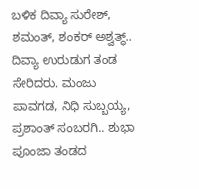ಬಳಿಕ ದಿವ್ಯಾ ಸುರೇಶ್, ಶಮಂತ್, ಶಂಕರ್ ಅಶ್ವತ್ಥ್.. ದಿವ್ಯಾ ಉರುಡುಗ ತಂಡ ಸೇರಿದರು. ಮಂಜು ಪಾವಗಡ, ನಿಧಿ ಸುಬ್ಬಯ್ಯ, ಪ್ರಶಾಂತ್ ಸಂಬರಗಿ.. ಶುಭಾ ಪೂಂಜಾ ತಂಡದ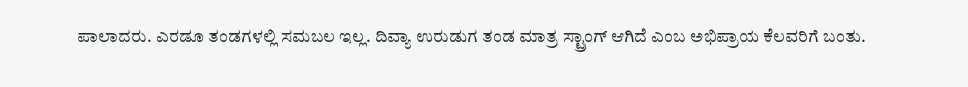ಪಾಲಾದರು. ಎರಡೂ ತಂಡಗಳಲ್ಲಿ ಸಮಬಲ ಇಲ್ಲ. ದಿವ್ಯಾ ಉರುಡುಗ ತಂಡ ಮಾತ್ರ ಸ್ಟ್ರಾಂಗ್ ಆಗಿದೆ ಎಂಬ ಅಭಿಪ್ರಾಯ ಕೆಲವರಿಗೆ ಬಂತು.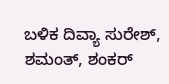ಬಳಿಕ ದಿವ್ಯಾ ಸುರೇಶ್, ಶಮಂತ್, ಶಂಕರ್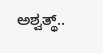ಅಶ್ವತ್ಥ್..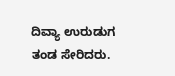ದಿವ್ಯಾ ಉರುಡುಗ ತಂಡ ಸೇರಿದರು.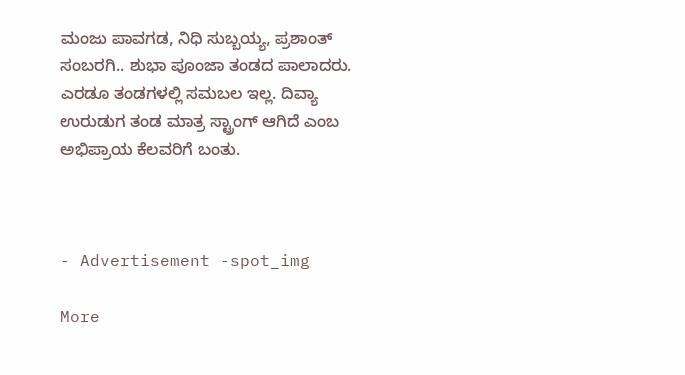ಮಂಜು ಪಾವಗಡ, ನಿಧಿ ಸುಬ್ಬಯ್ಯ, ಪ್ರಶಾಂತ್ ಸಂಬರಗಿ.. ಶುಭಾ ಪೂಂಜಾ ತಂಡದ ಪಾಲಾದರು. ಎರಡೂ ತಂಡಗಳಲ್ಲಿ ಸಮಬಲ ಇಲ್ಲ. ದಿವ್ಯಾ ಉರುಡುಗ ತಂಡ ಮಾತ್ರ ಸ್ಟ್ರಾಂಗ್ ಆಗಿದೆ ಎಂಬ ಅಭಿಪ್ರಾಯ ಕೆಲವರಿಗೆ ಬಂತು.



- Advertisement -spot_img

More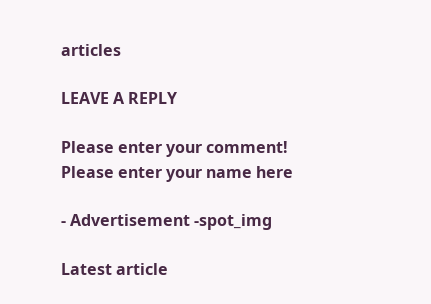articles

LEAVE A REPLY

Please enter your comment!
Please enter your name here

- Advertisement -spot_img

Latest article